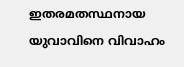ഇതരമതസ്ഥനായ യുവാവിനെ വിവാഹം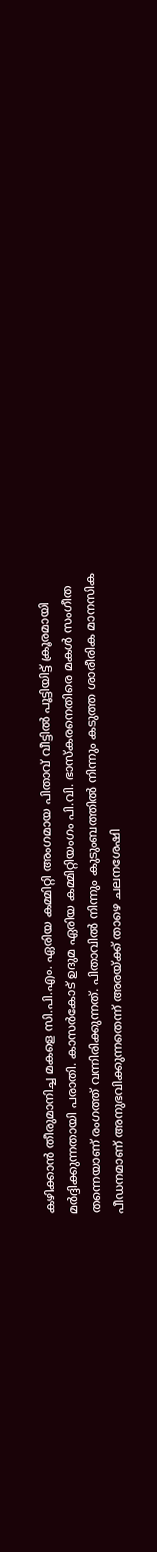കഴിക്കാൻ തീരുമാനിച്ച മകളെ സി.പി.എം. ഏരിയ കമ്മിറ്റി അംഗമായ പിതാവ് വീട്ടില്‍ പൂട്ടിയിട്ട് ക്രൂരമായി മ‍ർദ്ദിക്കുന്നതായി പരാതി. കാസർകോട് ഉദുമ ഏരിയ കമ്മിറ്റിയംഗം പി.വി. ഭാസ്കരനെതിരെ മകള്‍ സംഗീത തന്നെയാണ് രംഗത്ത് വന്നിരിക്കുന്നത്. പിതാവില്‍ നിന്നും കുടുംബത്തില്‍ നിന്നും കടുത്ത ശാരീരിക മാനസിക പീഡനമാണ് അനുഭവിക്കുന്നതെന്ന് അരയ്‌ക്ക് താഴെ ചലനശേഷി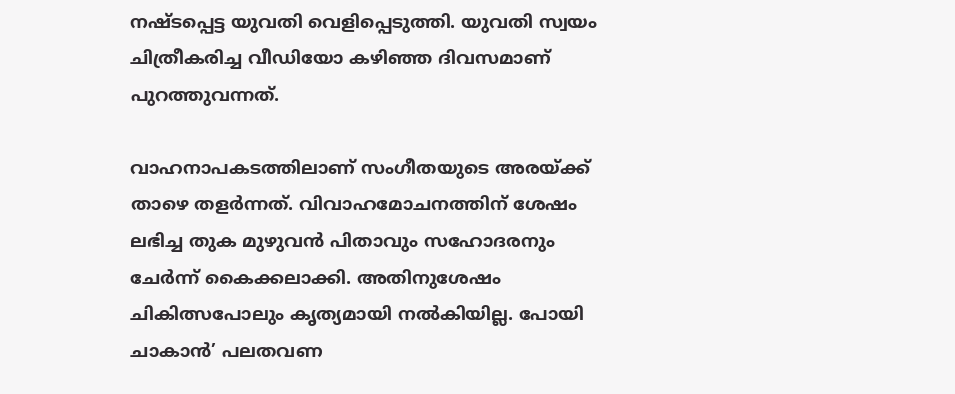നഷ്ടപ്പെട്ട യുവതി വെളിപ്പെടുത്തി. യുവതി സ്വയം ചിത്രീകരിച്ച വീഡിയോ കഴിഞ്ഞ ദിവസമാണ് പുറത്തുവന്നത്.

വാഹനാപകടത്തിലാണ് സംഗീതയുടെ അരയ്‌ക്ക് താഴെ തളർന്നത്. വിവാഹമോചനത്തിന് ശേഷം ലഭിച്ച തുക മുഴുവൻ പിതാവും സഹോദരനും ചേർന്ന് കൈക്കലാക്കി. അതിനുശേഷം ചികിത്സപോലും കൃത്യമായി നല്‍കിയില്ല. പോയി ചാകാൻ’ പലതവണ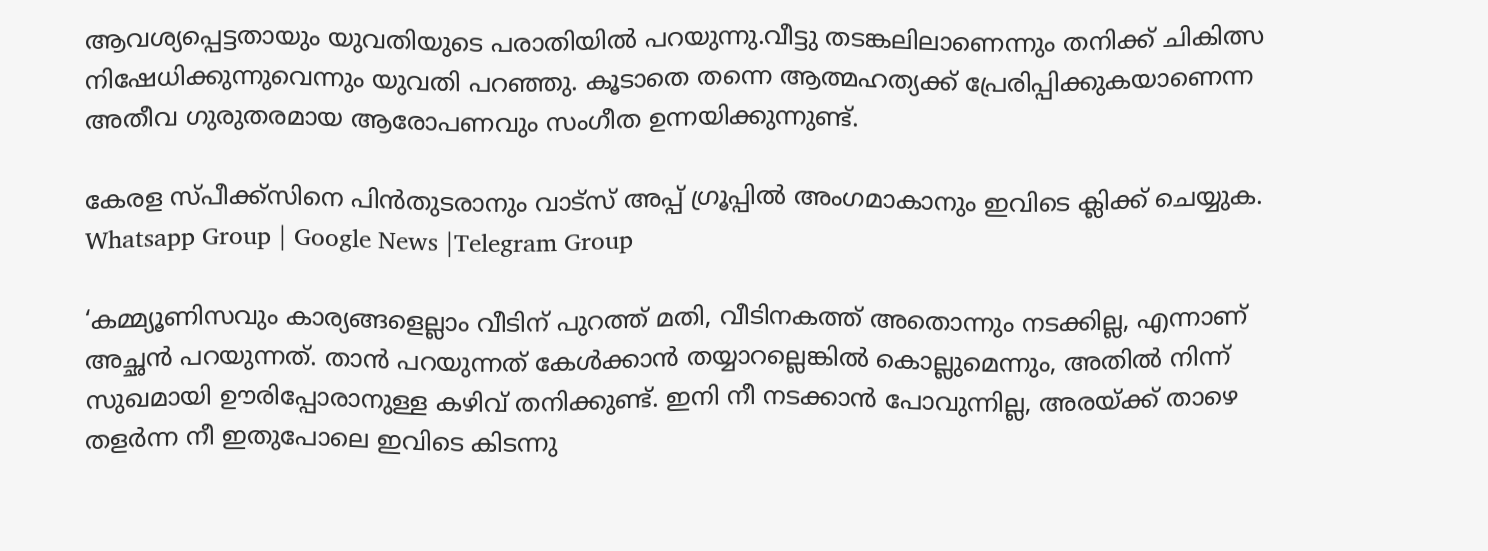ആവശ്യപ്പെട്ടതായും യുവതിയുടെ പരാതിയില്‍ പറയുന്നു.വീട്ടു തടങ്കലിലാണെന്നും തനിക്ക് ചികിത്സ നിഷേധിക്കുന്നുവെന്നും യുവതി പറഞ്ഞു. കൂടാതെ തന്നെ ആത്മഹത്യക്ക് പ്രേരിപ്പിക്കുകയാണെന്ന അതീവ ഗുരുതരമായ ആരോപണവും സംഗീത ഉന്നയിക്കുന്നുണ്ട്.

കേരള സ്പീക്ക്സിനെ പിൻതുടരാനും വാട്സ് അപ്പ് ഗ്രൂപ്പിൽ അംഗമാകാനും ഇവിടെ ക്ലിക്ക് ചെയ്യുക. Whatsapp Group | Google News |Telegram Group

‘കമ്മ്യൂണിസവും കാര്യങ്ങളെല്ലാം വീടിന് പുറത്ത് മതി, വീടിനകത്ത് അതൊന്നും നടക്കില്ല, എന്നാണ് അച്ഛൻ പറയുന്നത്. താൻ പറയുന്നത് കേള്‍ക്കാൻ തയ്യാറല്ലെങ്കില്‍ കൊല്ലുമെന്നും, അതില്‍ നിന്ന് സുഖമായി ഊരിപ്പോരാനുള്ള കഴിവ് തനിക്കുണ്ട്. ഇനി നീ നടക്കാൻ പോവുന്നില്ല, അരയ്‌ക്ക് താഴെ തളർന്ന നീ ഇതുപോലെ ഇവിടെ കിടന്നു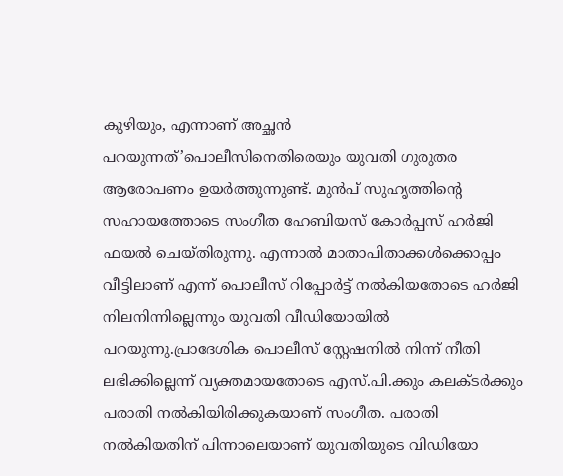കുഴിയും, എന്നാണ് അച്ഛൻ പറയുന്നത്’പൊലീസിനെതിരെയും യുവതി ഗുരുതര ആരോപണം ഉയർത്തുന്നുണ്ട്. മുൻപ് സുഹൃത്തിന്റെ സഹായത്തോടെ സംഗീത ഹേബിയസ് കോർപ്പസ് ഹർജി ഫയല്‍ ചെയ്തിരുന്നു. എന്നാല്‍ മാതാപിതാക്കള്‍ക്കൊപ്പം വീട്ടിലാണ് എന്ന് പൊലീസ് റിപ്പോർട്ട് നല്‍കിയതോടെ ഹർജി നിലനിന്നില്ലെന്നും യുവതി വീ‍ഡിയോയില്‍ പറയുന്നു.പ്രാദേശിക പൊലീസ് സ്റ്റേഷനില്‍ നിന്ന് നീതി ലഭിക്കില്ലെന്ന് വ്യക്തമായതോടെ എസ്.പി.ക്കും കലക്ടർക്കും പരാതി നല്‍കിയിരിക്കുകയാണ് സംഗീത. പരാതി നല്‍കിയതിന് പിന്നാലെയാണ് യുവതിയുടെ വിഡിയോ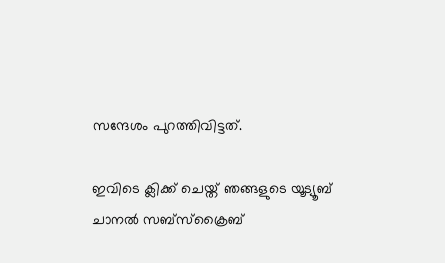സന്ദേശം പുറത്തിവിട്ടത്.

ഇവിടെ ക്ലിക്ക് ചെയ്ത് ഞങ്ങളുടെ യൂട്യൂബ് ചാനൽ സബ്സ്ക്രൈബ്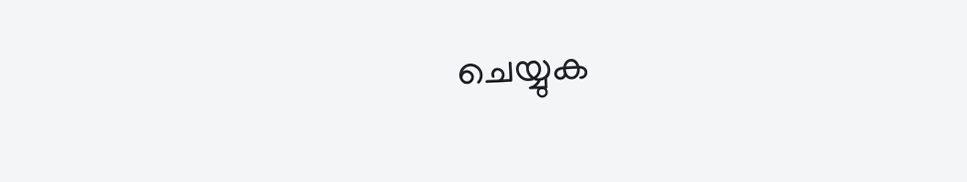ചെയ്യുക